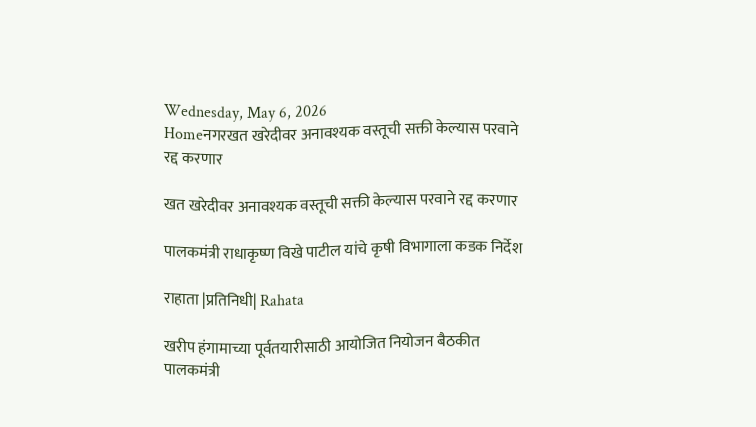Wednesday, May 6, 2026
Homeनगरखत खरेदीवर अनावश्यक वस्तूची सक्ती केल्यास परवाने रद्द करणार

खत खरेदीवर अनावश्यक वस्तूची सक्ती केल्यास परवाने रद्द करणार

पालकमंत्री राधाकृष्ण विखे पाटील यांचे कृषी विभागाला कडक निर्देश

राहाता |प्रतिनिधी| Rahata

खरीप हंगामाच्या पूर्वतयारीसाठी आयोजित नियोजन बैठकीत पालकमंत्री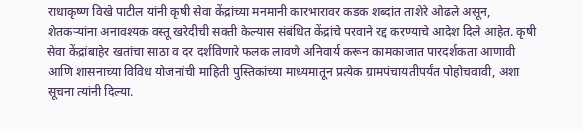राधाकृष्ण विखे पाटील यांनी कृषी सेवा केंद्रांच्या मनमानी कारभारावर कडक शब्दांत ताशेरे ओढले असून, शेतकर्‍यांना अनावश्यक वस्तू खरेदीची सक्ती केल्यास संबंधित केंद्रांचे परवाने रद्द करण्याचे आदेश दिले आहेत. कृषी सेवा केंद्रांबाहेर खतांचा साठा व दर दर्शविणारे फलक लावणे अनिवार्य करून कामकाजात पारदर्शकता आणावी आणि शासनाच्या विविध योजनांची माहिती पुस्तिकांच्या माध्यमातून प्रत्येक ग्रामपंचायतीपर्यंत पोहोचवावी, अशा सूचना त्यांनी दिल्या.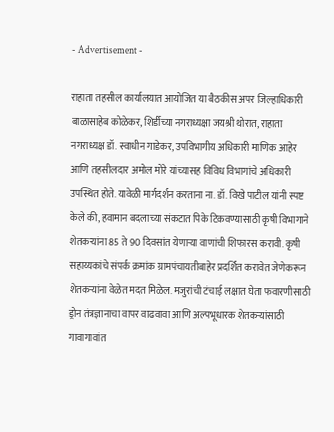- Advertisement -

राहाता तहसील कार्यालयात आयोजित या बैठकीस अपर जिल्हाधिकारी बाळासाहेब कोळेकर, शिर्डीच्या नगराध्यक्षा जयश्री थोरात, राहाता नगराध्यक्ष डॉ. स्वाधीन गाडेकर, उपविभागीय अधिकारी माणिक आहेर आणि तहसीलदार अमोल मोरे यांच्यासह विविध विभागांचे अधिकारी उपस्थित होते. यावेळी मार्गदर्शन करताना ना. डॉ. विखे पाटील यांनी स्पष्ट केले की, हवामान बदलाच्या संकटात पिके टिकवण्यासाठी कृषी विभागाने शेतकर्‍यांना 85 ते 90 दिवसांत येणार्‍या वाणांची शिफारस करावी. कृषी सहाय्यकांचे संपर्क क्रमांक ग्रामपंचायतीबाहेर प्रदर्शित करावेत जेणेकरून शेतकर्‍यांना वेळेत मदत मिळेल. मजुरांची टंचाई लक्षात घेता फवारणीसाठी ड्रोन तंत्रज्ञानाचा वापर वाढवावा आणि अल्पभूधारक शेतकर्‍यांसाठी गावागावांत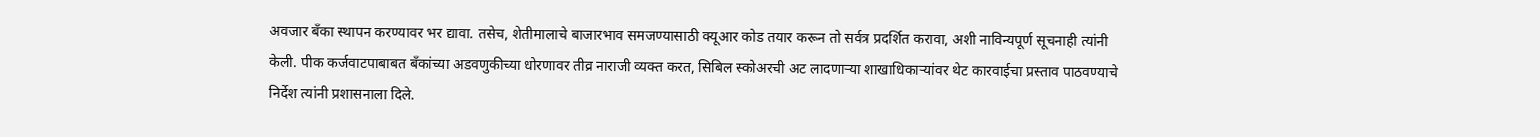अवजार बँका स्थापन करण्यावर भर द्यावा. तसेच, शेतीमालाचे बाजारभाव समजण्यासाठी क्यूआर कोड तयार करून तो सर्वत्र प्रदर्शित करावा, अशी नाविन्यपूर्ण सूचनाही त्यांनी केली. पीक कर्जवाटपाबाबत बँकांच्या अडवणुकीच्या धोरणावर तीव्र नाराजी व्यक्त करत, सिबिल स्कोअरची अट लादणार्‍या शाखाधिकार्‍यांवर थेट कारवाईचा प्रस्ताव पाठवण्याचे निर्देश त्यांनी प्रशासनाला दिले.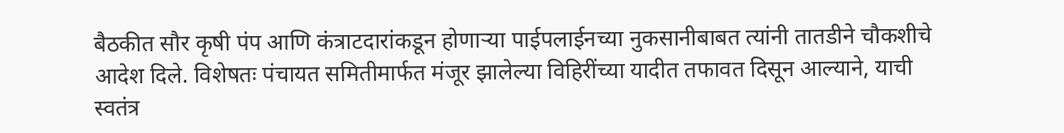बैठकीत सौर कृषी पंप आणि कंत्राटदारांकडून होणार्‍या पाईपलाईनच्या नुकसानीबाबत त्यांनी तातडीने चौकशीचे आदेश दिले. विशेषतः पंचायत समितीमार्फत मंजूर झालेल्या विहिरींच्या यादीत तफावत दिसून आल्याने, याची स्वतंत्र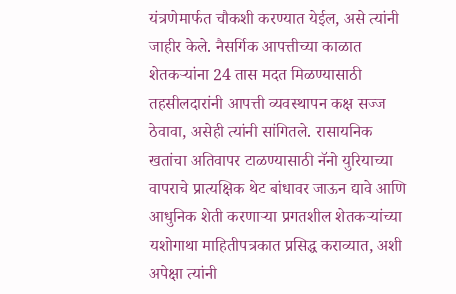यंत्रणेमार्फत चौकशी करण्यात येईल, असे त्यांनी जाहीर केले. नैसर्गिक आपत्तीच्या काळात शेतकर्‍यांना 24 तास मदत मिळण्यासाठी तहसीलदारांनी आपत्ती व्यवस्थापन कक्ष सज्ज ठेवावा, असेही त्यांनी सांगितले. रासायनिक खतांचा अतिवापर टाळण्यासाठी नॅनो युरियाच्या वापराचे प्रात्यक्षिक थेट बांधावर जाऊन द्यावे आणि आधुनिक शेती करणार्‍या प्रगतशील शेतकर्‍यांच्या यशोगाथा माहितीपत्रकात प्रसिद्ध कराव्यात, अशी अपेक्षा त्यांनी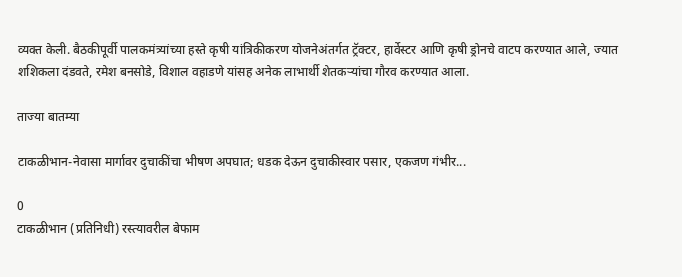व्यक्त केली. बैठकीपूर्वी पालकमंत्र्यांच्या हस्ते कृषी यांत्रिकीकरण योजनेअंतर्गत ट्रॅक्टर, हार्वेस्टर आणि कृषी ड्रोनचे वाटप करण्यात आले, ज्यात शशिकला दंडवते, रमेश बनसोडे, विशाल वहाडणे यांसह अनेक लाभार्थी शेतकर्‍यांचा गौरव करण्यात आला.

ताज्या बातम्या

टाकळीभान-नेवासा मार्गावर दुचाकींचा भीषण अपघात; धडक देऊन दुचाकीस्वार पसार, एकजण गंभीर...

0
टाकळीभान (प्रतिनिधी) रस्त्यावरील बेफाम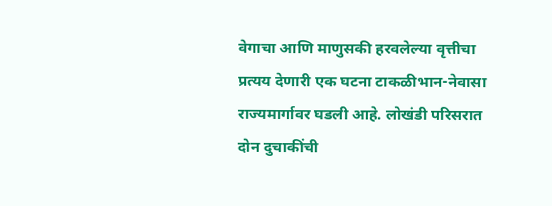वेगाचा आणि माणुसकी हरवलेल्या वृत्तीचा प्रत्यय देणारी एक घटना टाकळीभान-नेवासा राज्यमार्गावर घडली आहे. लोखंडी परिसरात दोन दुचाकींची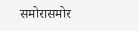समोरासमोर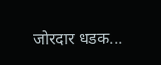जोरदार धडक...